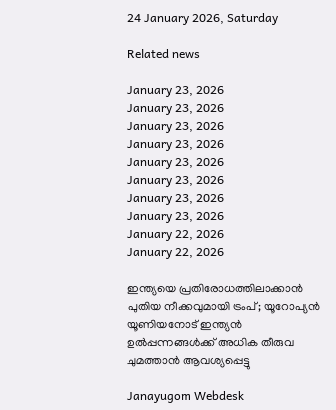24 January 2026, Saturday

Related news

January 23, 2026
January 23, 2026
January 23, 2026
January 23, 2026
January 23, 2026
January 23, 2026
January 23, 2026
January 23, 2026
January 22, 2026
January 22, 2026

ഇന്ത്യയെ പ്രതിരോധത്തിലാക്കാൻ പുതിയ നീക്കവുമായി ട്രംപ്; യൂറോപ്യൻ യൂണിയനോട് ഇന്ത്യൻ ഉൽപ്പന്നങ്ങൾക്ക് അധിക തീരുവ ചുമത്താൻ ആവശ്യപ്പെട്ടു

Janayugom Webdesk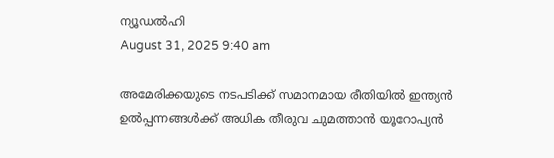ന്യൂഡല്‍ഹി
August 31, 2025 9:40 am

അമേരിക്കയുടെ നടപടിക്ക് സമാനമായ രീതിയിൽ ഇന്ത്യൻ ഉൽപ്പന്നങ്ങൾക്ക് അധിക തീരുവ ചുമത്താൻ യൂറോപ്യൻ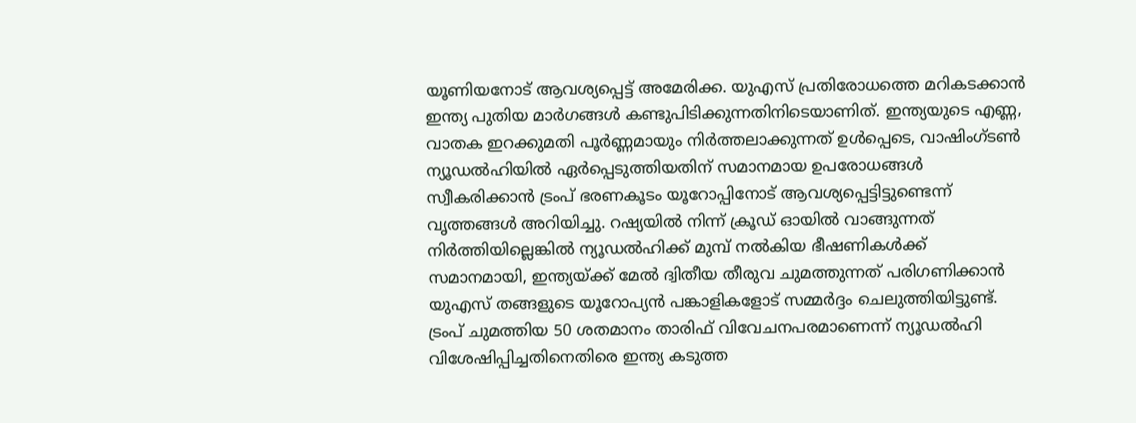യൂണിയനോട് ആവശ്യപ്പെട്ട് അമേരിക്ക. യുഎസ് പ്രതിരോധത്തെ മറികടക്കാൻ ഇന്ത്യ പുതിയ മാർഗങ്ങൾ കണ്ടുപിടിക്കുന്നതിനിടെയാണിത്. ഇന്ത്യയുടെ എണ്ണ, വാതക ഇറക്കുമതി പൂർണ്ണമായും നിർത്തലാക്കുന്നത് ഉൾപ്പെടെ, വാഷിംഗ്ടൺ ന്യൂഡൽഹിയിൽ ഏർപ്പെടുത്തിയതിന് സമാനമായ ഉപരോധങ്ങൾ സ്വീകരിക്കാൻ ട്രംപ് ഭരണകൂടം യൂറോപ്പിനോട് ആവശ്യപ്പെട്ടിട്ടുണ്ടെന്ന് വൃത്തങ്ങൾ അറിയിച്ചു. റഷ്യയിൽ നിന്ന് ക്രൂഡ് ഓയിൽ വാങ്ങുന്നത് നിർത്തിയില്ലെങ്കിൽ ന്യൂഡൽഹിക്ക് മുമ്പ് നൽകിയ ഭീഷണികൾക്ക് സമാനമായി, ഇന്ത്യയ്ക്ക് മേൽ ദ്വിതീയ തീരുവ ചുമത്തുന്നത് പരിഗണിക്കാൻ യുഎസ് തങ്ങളുടെ യൂറോപ്യൻ പങ്കാളികളോട് സമ്മർദ്ദം ചെലുത്തിയിട്ടുണ്ട്. ട്രംപ് ചുമത്തിയ 50 ശതമാനം താരിഫ് വിവേചനപരമാണെന്ന് ന്യൂഡൽഹി വിശേഷിപ്പിച്ചതിനെതിരെ ഇന്ത്യ കടുത്ത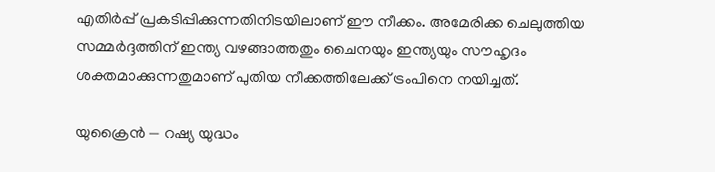എതിർപ്പ് പ്രകടിപ്പിക്കുന്നതിനിടയിലാണ് ഈ നീക്കം. അമേരിക്ക ചെലുത്തിയ സമ്മർദ്ദത്തിന് ഇന്ത്യ വഴങ്ങാത്തതും ചൈനയും ഇന്ത്യയും സൗഹൃദം ശക്തമാക്കുന്നതുമാണ് പുതിയ നീക്കത്തിലേക്ക് ട്രംപിനെ നയിച്ചത്.

യുക്രൈൻ — റഷ്യ യുദ്ധം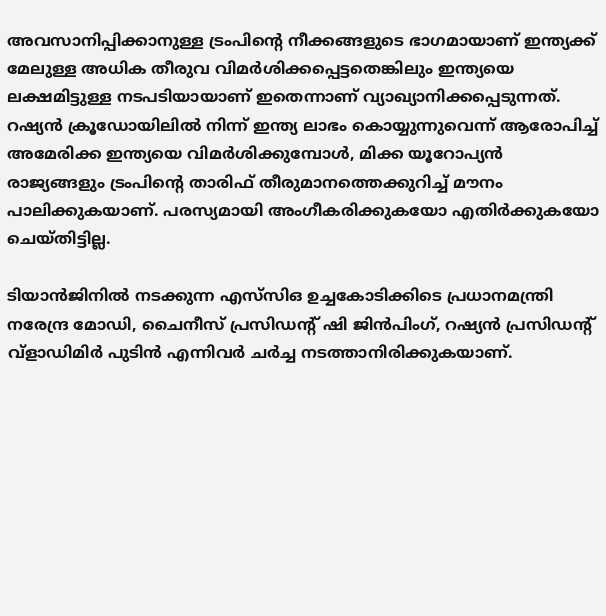അവസാനിപ്പിക്കാനുള്ള ട്രംപിൻ്റെ നീക്കങ്ങളുടെ ഭാഗമായാണ് ഇന്ത്യക്ക് മേലുള്ള അധിക തീരുവ വിമർശിക്കപ്പെട്ടതെങ്കിലും ഇന്ത്യയെ ലക്ഷമിട്ടുള്ള നടപടിയായാണ് ഇതെന്നാണ് വ്യാഖ്യാനിക്കപ്പെടുന്നത്. റഷ്യൻ ക്രൂഡോയിലിൽ നിന്ന് ഇന്ത്യ ലാഭം കൊയ്യുന്നുവെന്ന് ആരോപിച്ച് അമേരിക്ക ഇന്ത്യയെ വിമർശിക്കുമ്പോൾ, മിക്ക യൂറോപ്യൻ രാജ്യങ്ങളും ട്രംപിന്റെ താരിഫ് തീരുമാനത്തെക്കുറിച്ച് മൗനം പാലിക്കുകയാണ്. പരസ്യമായി അംഗീകരിക്കുകയോ എതിർക്കുകയോ ചെയ്തിട്ടില്ല.

ടിയാൻജിനിൽ നടക്കുന്ന എസ്‌സി‌ഒ ഉച്ചകോടിക്കിടെ പ്രധാനമന്ത്രി നരേന്ദ്ര മോഡി, ചൈനീസ് പ്രസിഡന്റ് ഷി ജിൻപിംഗ്, റഷ്യൻ പ്രസിഡന്റ് വ്‌ളാഡിമിർ പുടിൻ എന്നിവർ ചർച്ച നടത്താനിരിക്കുകയാണ്.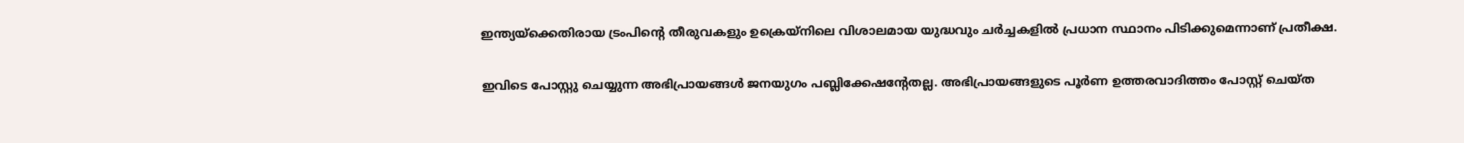ഇന്ത്യയ്‌ക്കെതിരായ ട്രംപിന്റെ തീരുവകളും ഉക്രെയ്‌നിലെ വിശാലമായ യുദ്ധവും ചർച്ചകളിൽ പ്രധാന സ്ഥാനം പിടിക്കുമെന്നാണ് പ്രതീക്ഷ.

ഇവിടെ പോസ്റ്റു ചെയ്യുന്ന അഭിപ്രായങ്ങള്‍ ജനയുഗം പബ്ലിക്കേഷന്റേതല്ല. അഭിപ്രായങ്ങളുടെ പൂര്‍ണ ഉത്തരവാദിത്തം പോസ്റ്റ് ചെയ്ത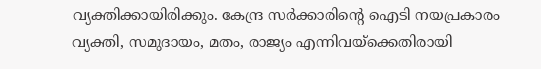വ്യക്തിക്കായിരിക്കും. കേന്ദ്ര സര്‍ക്കാരിന്റെ ഐടി നയപ്രകാരം വ്യക്തി, സമുദായം, മതം, രാജ്യം എന്നിവയ്‌ക്കെതിരായി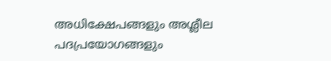അധിക്ഷേപങ്ങളും അശ്ലീല പദപ്രയോഗങ്ങളും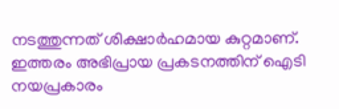നടത്തുന്നത് ശിക്ഷാര്‍ഹമായ കുറ്റമാണ്. ഇത്തരം അഭിപ്രായ പ്രകടനത്തിന് ഐടി നയപ്രകാരം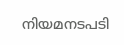നിയമനടപടി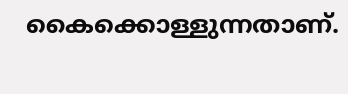കൈക്കൊള്ളുന്നതാണ്.